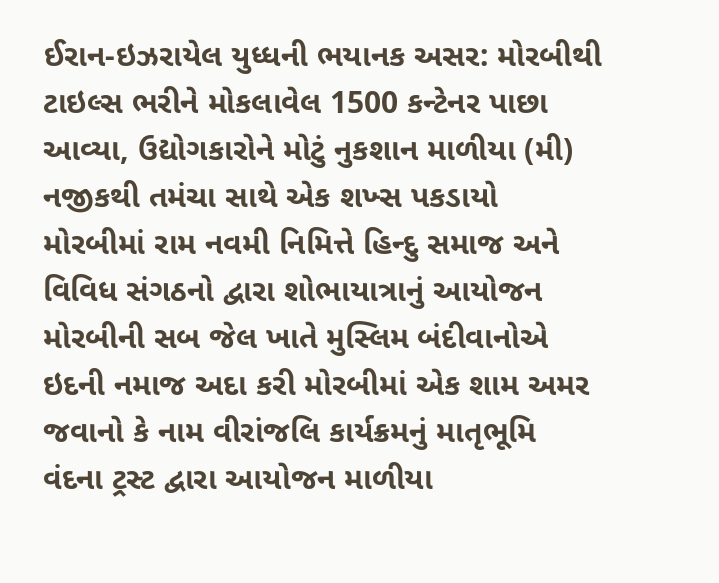ઈરાન-ઇઝરાયેલ યુધ્ધની ભયાનક અસર: મોરબીથી ટાઇલ્સ ભરીને મોકલાવેલ 1500 કન્ટેનર પાછા આવ્યા, ઉદ્યોગકારોને મોટું નુકશાન માળીયા (મી) નજીકથી તમંચા સાથે એક શખ્સ પકડાયો મોરબીમાં રામ નવમી નિમિત્તે હિન્દુ સમાજ અને વિવિધ સંગઠનો દ્વારા શોભાયાત્રાનું આયોજન મોરબીની સબ જેલ ખાતે મુસ્લિમ બંદીવાનોએ ઇદની નમાજ અદા કરી મોરબીમાં એક શામ અમર જવાનો કે નામ વીરાંજલિ કાર્યક્રમનું માતૃભૂમિ વંદના ટ્રસ્ટ દ્વારા આયોજન માળીયા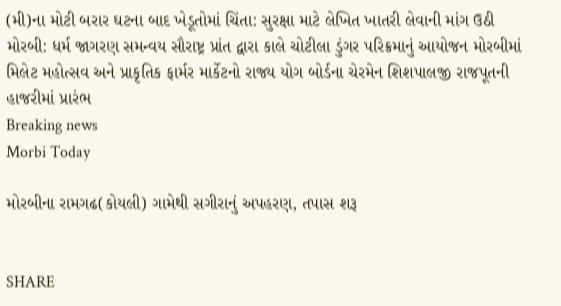(મી)ના મોટી બરાર ઘટના બાદ ખેડૂતોમાં ચિંતા: સુરક્ષા માટે લેખિત ખાતરી લેવાની માંગ ઉઠી મોરબી: ધર્મ જાગરણ સમન્વય સૌરાષ્ટ્ર પ્રાંત દ્વારા કાલે ચોટીલા ડુંગર પરિક્રમાનું આયોજન મોરબીમાં મિલેટ મહોત્સવ અને પ્રાકૃતિક ફાર્મર માર્કેટનો રાજ્ય યોગ બોર્ડના ચેરમેન શિશપાલજી રાજપૂતની હાજરીમાં પ્રારંભ
Breaking news
Morbi Today

મોરબીના રામગઢ(કોયલી) ગામેથી સગીરાનું અપહરણ, તપાસ શરૂ


SHARE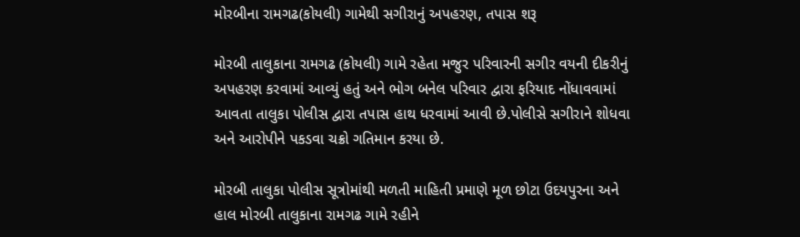મોરબીના રામગઢ(કોયલી) ગામેથી સગીરાનું અપહરણ, તપાસ શરૂ

મોરબી તાલુકાના રામગઢ (કોયલી) ગામે રહેતા મજુર પરિવારની સગીર વયની દીકરીનું અપહરણ કરવામાં આવ્યું હતું અને ભોગ બનેલ પરિવાર દ્વારા ફરિયાદ નોંધાવવામાં આવતા તાલુકા પોલીસ દ્વારા તપાસ હાથ ધરવામાં આવી છે.પોલીસે સગીરાને શોધવા અને આરોપીને પકડવા ચક્રો ગતિમાન કરયા છે.

મોરબી તાલુકા પોલીસ સૂત્રોમાંથી મળતી માહિતી પ્રમાણે મૂળ છોટા ઉદયપુરના અને હાલ મોરબી તાલુકાના રામગઢ ગામે રહીને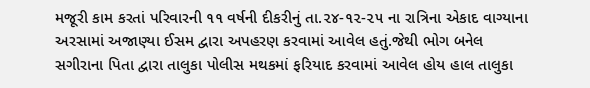મજૂરી કામ કરતાં પરિવારની ૧૧ વર્ષની દીકરીનું તા.૨૪-૧૨-૨૫ ના રાત્રિના એકાદ વાગ્યાના અરસામાં અજાણ્યા ઈસમ દ્વારા અપહરણ કરવામાં આવેલ હતું.જેથી ભોગ બનેલ સગીરાના પિતા દ્વારા તાલુકા પોલીસ મથકમાં ફરિયાદ કરવામાં આવેલ હોય હાલ તાલુકા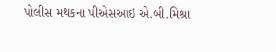પોલીસ મથકના પીએસઆઇ એ.બી.મિશ્રા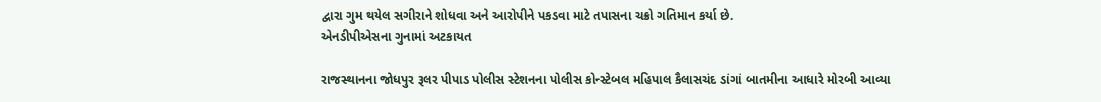દ્વારા ગુમ થયેલ સગીરાને શોધવા અને આરોપીને પકડવા માટે તપાસના ચક્રો ગતિમાન કર્યા છે.
એનડીપીએસના ગુનામાં અટકાયત

રાજસ્થાનના જોધપુર રૂલર પીપાડ પોલીસ સ્ટેશનના પોલીસ કોન્સ્ટેબલ મહિપાલ કૈલાસચંદ ડાંગાં બાતમીના આધારે મોરબી આવ્યા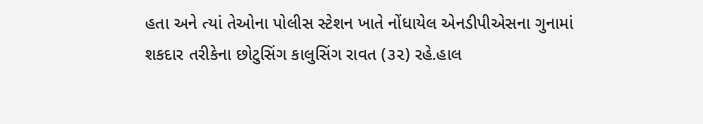હતા અને ત્યાં તેઓના પોલીસ સ્ટેશન ખાતે નોંધાયેલ એનડીપીએસના ગુનામાં શકદાર તરીકેના છોટુસિંગ કાલુસિંગ રાવત (૩૨) રહે.હાલ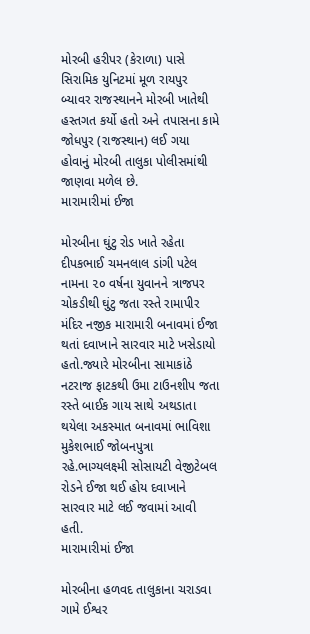મોરબી હરીપર (કેરાળા) પાસે સિરામિક યુનિટમાં મૂળ રાયપુર બ્યાવર રાજસ્થાનને મોરબી ખાતેથી હસ્તગત કર્યો હતો અને તપાસના કામે જોધપુર (રાજસ્થાન) લઈ ગયા હોવાનું મોરબી તાલુકા પોલીસમાંથી જાણવા મળેલ છે.
મારામારીમાં ઈજા

મોરબીના ઘુંટુ રોડ ખાતે રહેતા દીપકભાઈ ચમનલાલ ડાંગી પટેલ નામના ૨૦ વર્ષના યુવાનને ત્રાજપર ચોકડીથી ઘુંટુ જતા રસ્તે રામાપીર મંદિર નજીક મારામારી બનાવમાં ઈજા થતાં દવાખાને સારવાર માટે ખસેડાયો હતો.જ્યારે મોરબીના સામાકાંઠે નટરાજ ફાટકથી ઉમા ટાઉનશીપ જતા રસ્તે બાઈક ગાય સાથે અથડાતા થયેલા અકસ્માત બનાવમાં ભાવિશા મુકેશભાઈ જોબનપુત્રા રહે.ભાગ્યલક્ષ્મી સોસાયટી વેજીટેબલ રોડને ઈજા થઈ હોય દવાખાને સારવાર માટે લઈ જવામાં આવી હતી.
મારામારીમાં ઈજા

મોરબીના હળવદ તાલુકાના ચરાડવા ગામે ઈશ્વર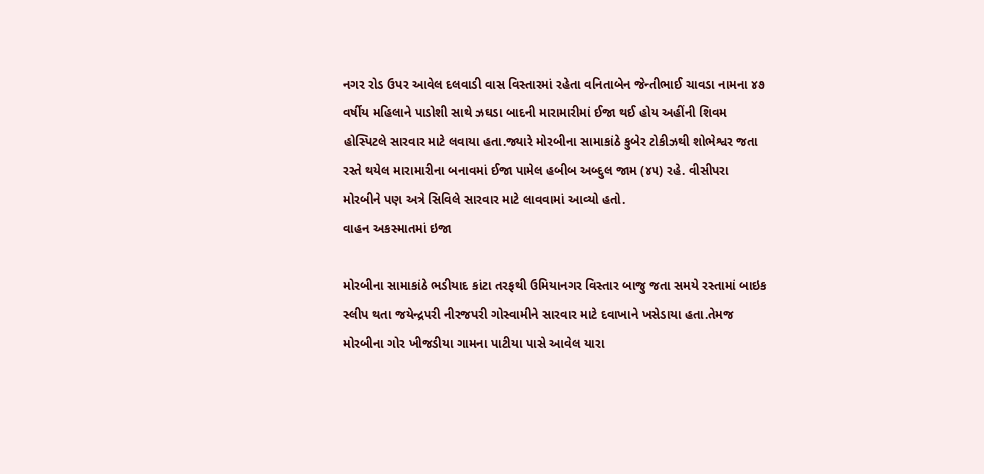નગર રોડ ઉપર આવેલ દલવાડી વાસ વિસ્તારમાં રહેતા વનિતાબેન જેન્તીભાઈ ચાવડા નામના ૪૭ વર્ષીય મહિલાને પાડોશી સાથે ઝઘડા બાદની મારામારીમાં ઈજા થઈ હોય અહીંની શિવમ હોસ્પિટલે સારવાર માટે લવાયા હતા.જ્યારે મોરબીના સામાકાંઠે કુબેર ટોકીઝથી શોભેશ્વર જતા રસ્તે થયેલ મારામારીના બનાવમાં ઈજા પામેલ હબીબ અબ્દુલ જામ (૪૫) રહે. વીસીપરા મોરબીને પણ અત્રે સિવિલે સારવાર માટે લાવવામાં આવ્યો હતો.
વાહન અકસ્માતમાં ઇજા

મોરબીના સામાકાંઠે ભડીયાદ કાંટા તરફથી ઉમિયાનગર વિસ્તાર બાજુ જતા સમયે રસ્તામાં બાઇક સ્લીપ થતા જયેન્દ્રપરી નીરજપરી ગોસ્વામીને સારવાર માટે દવાખાને ખસેડાયા હતા.તેમજ મોરબીના ગોર ખીજડીયા ગામના પાટીયા પાસે આવેલ યારા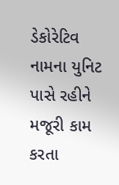ડેકોરેટિવ નામના યુનિટ પાસે રહીને મજૂરી કામ કરતા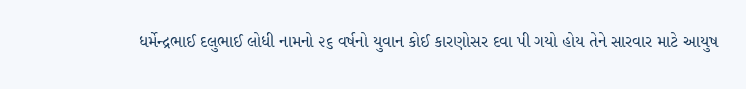ધર્મેન્દ્રભાઈ દલુભાઈ લોધી નામનો ૨૬ વર્ષનો યુવાન કોઈ કારણોસર દવા પી ગયો હોય તેને સારવાર માટે આયુષ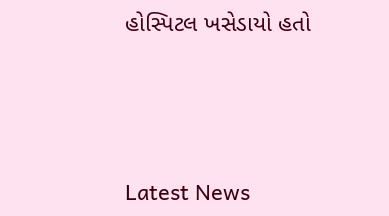હોસ્પિટલ ખસેડાયો હતો






Latest News